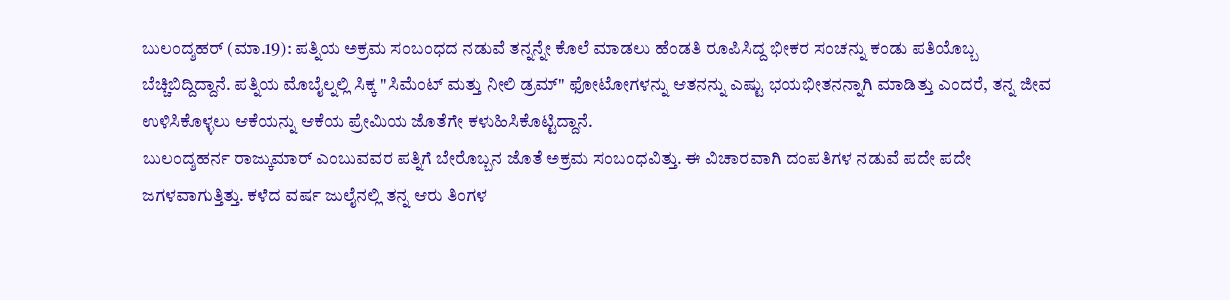ಬುಲಂದ್ಶಹರ್ (ಮಾ.19): ಪತ್ನಿಯ ಅಕ್ರಮ ಸಂಬಂಧದ ನಡುವೆ ತನ್ನನ್ನೇ ಕೊಲೆ ಮಾಡಲು ಹೆಂಡತಿ ರೂಪಿಸಿದ್ದ ಭೀಕರ ಸಂಚನ್ನು ಕಂಡು ಪತಿಯೊಬ್ಬ ಬೆಚ್ಚಿಬಿದ್ದಿದ್ದಾನೆ. ಪತ್ನಿಯ ಮೊಬೈಲ್ನಲ್ಲಿ ಸಿಕ್ಕ "ಸಿಮೆಂಟ್ ಮತ್ತು ನೀಲಿ ಡ್ರಮ್" ಫೋಟೋಗಳನ್ನು ಆತನನ್ನು ಎಷ್ಟು ಭಯಭೀತನನ್ನಾಗಿ ಮಾಡಿತ್ತು ಎಂದರೆ, ತನ್ನ ಜೀವ ಉಳಿಸಿಕೊಳ್ಳಲು ಆಕೆಯನ್ನು ಆಕೆಯ ಪ್ರೇಮಿಯ ಜೊತೆಗೇ ಕಳುಹಿಸಿಕೊಟ್ಟಿದ್ದಾನೆ.
ಬುಲಂದ್ಶಹರ್ನ ರಾಜ್ಕುಮಾರ್ ಎಂಬುವವರ ಪತ್ನಿಗೆ ಬೇರೊಬ್ಬನ ಜೊತೆ ಅಕ್ರಮ ಸಂಬಂಧವಿತ್ತು. ಈ ವಿಚಾರವಾಗಿ ದಂಪತಿಗಳ ನಡುವೆ ಪದೇ ಪದೇ ಜಗಳವಾಗುತ್ತಿತ್ತು. ಕಳೆದ ವರ್ಷ ಜುಲೈನಲ್ಲಿ ತನ್ನ ಆರು ತಿಂಗಳ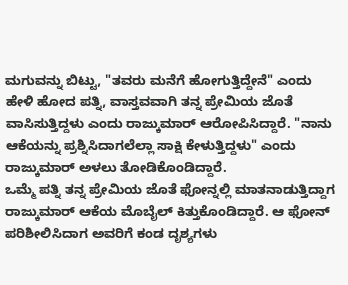ಮಗುವನ್ನು ಬಿಟ್ಟು, "ತವರು ಮನೆಗೆ ಹೋಗುತ್ತಿದ್ದೇನೆ" ಎಂದು ಹೇಳಿ ಹೋದ ಪತ್ನಿ, ವಾಸ್ತವವಾಗಿ ತನ್ನ ಪ್ರೇಮಿಯ ಜೊತೆ ವಾಸಿಸುತ್ತಿದ್ದಳು ಎಂದು ರಾಜ್ಕುಮಾರ್ ಆರೋಪಿಸಿದ್ದಾರೆ. "ನಾನು ಆಕೆಯನ್ನು ಪ್ರಶ್ನಿಸಿದಾಗಲೆಲ್ಲಾ ಸಾಕ್ಷಿ ಕೇಳುತ್ತಿದ್ದಳು" ಎಂದು ರಾಜ್ಕುಮಾರ್ ಅಳಲು ತೋಡಿಕೊಂಡಿದ್ದಾರೆ.
ಒಮ್ಮೆ ಪತ್ನಿ ತನ್ನ ಪ್ರೇಮಿಯ ಜೊತೆ ಫೋನ್ನಲ್ಲಿ ಮಾತನಾಡುತ್ತಿದ್ದಾಗ ರಾಜ್ಕುಮಾರ್ ಆಕೆಯ ಮೊಬೈಲ್ ಕಿತ್ತುಕೊಂಡಿದ್ದಾರೆ. ಆ ಫೋನ್ ಪರಿಶೀಲಿಸಿದಾಗ ಅವರಿಗೆ ಕಂಡ ದೃಶ್ಯಗಳು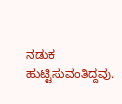ನಡುಕ ಹುಟ್ಟಿಸುವಂತಿದ್ದವು.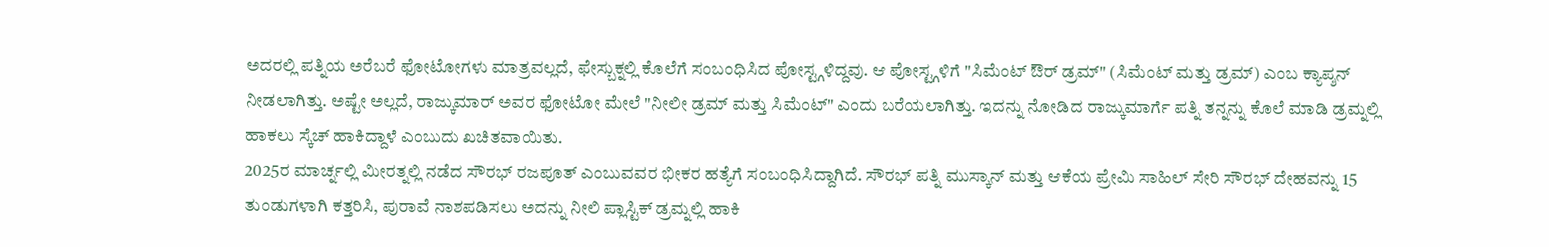ಅದರಲ್ಲಿ ಪತ್ನಿಯ ಅರೆಬರೆ ಫೋಟೋಗಳು ಮಾತ್ರವಲ್ಲದೆ, ಫೇಸ್ಬುಕ್ನಲ್ಲಿ ಕೊಲೆಗೆ ಸಂಬಂಧಿಸಿದ ಪೋಸ್ಟ್ಗಳಿದ್ದವು. ಆ ಪೋಸ್ಟ್ಗಳಿಗೆ "ಸಿಮೆಂಟ್ ಔರ್ ಡ್ರಮ್" (ಸಿಮೆಂಟ್ ಮತ್ತು ಡ್ರಮ್) ಎಂಬ ಕ್ಯಾಪ್ಶನ್ ನೀಡಲಾಗಿತ್ತು. ಅಷ್ಟೇ ಅಲ್ಲದೆ, ರಾಜ್ಕುಮಾರ್ ಅವರ ಫೋಟೋ ಮೇಲೆ "ನೀಲೀ ಡ್ರಮ್ ಮತ್ತು ಸಿಮೆಂಟ್" ಎಂದು ಬರೆಯಲಾಗಿತ್ತು. ಇದನ್ನು ನೋಡಿದ ರಾಜ್ಕುಮಾರ್ಗೆ ಪತ್ನಿ ತನ್ನನ್ನು ಕೊಲೆ ಮಾಡಿ ಡ್ರಮ್ನಲ್ಲಿ ಹಾಕಲು ಸ್ಕೆಚ್ ಹಾಕಿದ್ದಾಳೆ ಎಂಬುದು ಖಚಿತವಾಯಿತು.
2025ರ ಮಾರ್ಚ್ನಲ್ಲಿ ಮೀರತ್ನಲ್ಲಿ ನಡೆದ ಸೌರಭ್ ರಜಪೂತ್ ಎಂಬುವವರ ಭೀಕರ ಹತ್ಯೆಗೆ ಸಂಬಂಧಿಸಿದ್ದಾಗಿದೆ. ಸೌರಭ್ ಪತ್ನಿ ಮುಸ್ಕಾನ್ ಮತ್ತು ಆಕೆಯ ಪ್ರೇಮಿ ಸಾಹಿಲ್ ಸೇರಿ ಸೌರಭ್ ದೇಹವನ್ನು 15 ತುಂಡುಗಳಾಗಿ ಕತ್ತರಿಸಿ, ಪುರಾವೆ ನಾಶಪಡಿಸಲು ಅದನ್ನು ನೀಲಿ ಪ್ಲಾಸ್ಟಿಕ್ ಡ್ರಮ್ನಲ್ಲಿ ಹಾಕಿ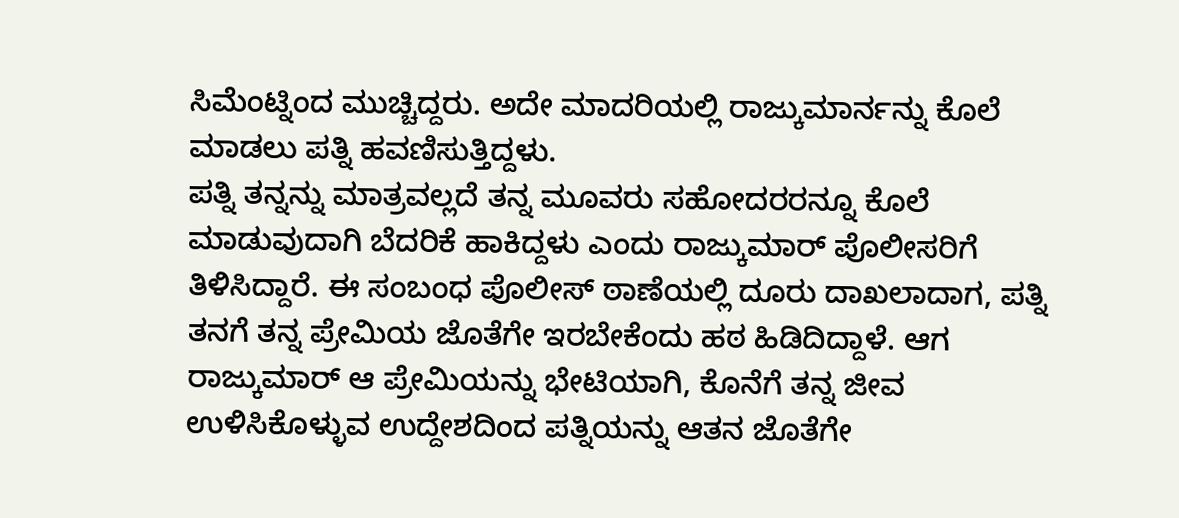ಸಿಮೆಂಟ್ನಿಂದ ಮುಚ್ಚಿದ್ದರು. ಅದೇ ಮಾದರಿಯಲ್ಲಿ ರಾಜ್ಕುಮಾರ್ನನ್ನು ಕೊಲೆ ಮಾಡಲು ಪತ್ನಿ ಹವಣಿಸುತ್ತಿದ್ದಳು.
ಪತ್ನಿ ತನ್ನನ್ನು ಮಾತ್ರವಲ್ಲದೆ ತನ್ನ ಮೂವರು ಸಹೋದರರನ್ನೂ ಕೊಲೆ ಮಾಡುವುದಾಗಿ ಬೆದರಿಕೆ ಹಾಕಿದ್ದಳು ಎಂದು ರಾಜ್ಕುಮಾರ್ ಪೊಲೀಸರಿಗೆ ತಿಳಿಸಿದ್ದಾರೆ. ಈ ಸಂಬಂಧ ಪೊಲೀಸ್ ಠಾಣೆಯಲ್ಲಿ ದೂರು ದಾಖಲಾದಾಗ, ಪತ್ನಿ ತನಗೆ ತನ್ನ ಪ್ರೇಮಿಯ ಜೊತೆಗೇ ಇರಬೇಕೆಂದು ಹಠ ಹಿಡಿದಿದ್ದಾಳೆ. ಆಗ ರಾಜ್ಕುಮಾರ್ ಆ ಪ್ರೇಮಿಯನ್ನು ಭೇಟಿಯಾಗಿ, ಕೊನೆಗೆ ತನ್ನ ಜೀವ ಉಳಿಸಿಕೊಳ್ಳುವ ಉದ್ದೇಶದಿಂದ ಪತ್ನಿಯನ್ನು ಆತನ ಜೊತೆಗೇ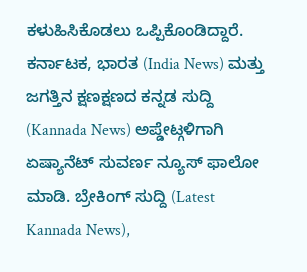ಕಳುಹಿಸಿಕೊಡಲು ಒಪ್ಪಿಕೊಂಡಿದ್ದಾರೆ.
ಕರ್ನಾಟಕ, ಭಾರತ (India News) ಮತ್ತು ಜಗತ್ತಿನ ಕ್ಷಣಕ್ಷಣದ ಕನ್ನಡ ಸುದ್ದಿ (Kannada News) ಅಪ್ಡೇಟ್ಗಳಿಗಾಗಿ ಏಷ್ಯಾನೆಟ್ ಸುವರ್ಣ ನ್ಯೂಸ್ ಫಾಲೋ ಮಾಡಿ. ಬ್ರೇಕಿಂಗ್ ಸುದ್ದಿ (Latest Kannada News),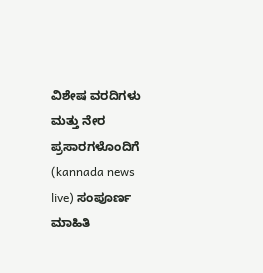ವಿಶೇಷ ವರದಿಗಳು ಮತ್ತು ನೇರ ಪ್ರಸಾರಗಳೊಂದಿಗೆ (kannada news live) ಸಂಪೂರ್ಣ ಮಾಹಿತಿ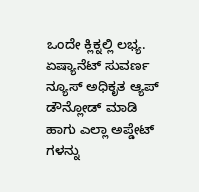ಒಂದೇ ಕ್ಲಿಕ್ನಲ್ಲಿ ಲಭ್ಯ. ಏಷ್ಯಾನೆಟ್ ಸುವರ್ಣ ನ್ಯೂಸ್ ಅಧಿಕೃತ ಆ್ಯಪ್ ಡೌನ್ಲೋಡ್ ಮಾಡಿ ಹಾಗು ಎಲ್ಲಾ ಅಪ್ಡೇಟ್ ಗಳನ್ನು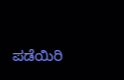ಪಡೆಯಿರಿ